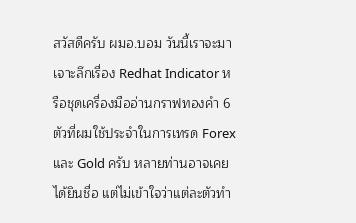สวัสดีครับ ผมอ.บอม วันนี้เราจะมาเจาะลึกเรื่อง Redhat Indicator หรือชุดเครื่องมืออ่านกราฟทองคำ 6 ตัวที่ผมใช้ประจำในการเทรด Forex และ Gold ครับ หลายท่านอาจเคยได้ยินชื่อ แต่ไม่เข้าใจว่าแต่ละตัวทำ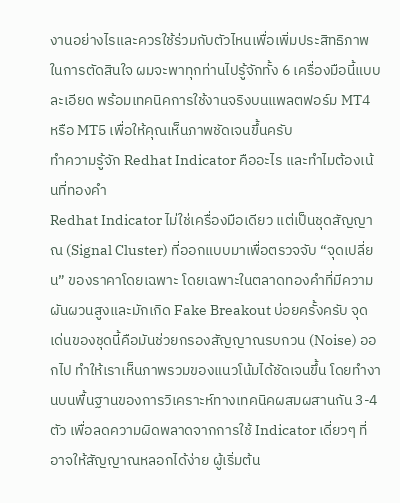งานอย่างไรและควรใช้ร่วมกับตัวไหนเพื่อเพิ่มประสิทธิภาพในการตัดสินใจ ผมจะพาทุกท่านไปรู้จักทั้ง 6 เครื่องมือนี้แบบละเอียด พร้อมเทคนิคการใช้งานจริงบนแพลตฟอร์ม MT4 หรือ MT5 เพื่อให้คุณเห็นภาพชัดเจนขึ้นครับ
ทำความรู้จัก Redhat Indicator คืออะไร และทำไมต้องเน้นที่ทองคำ
Redhat Indicator ไม่ใช่เครื่องมือเดียว แต่เป็นชุดสัญญาณ (Signal Cluster) ที่ออกแบบมาเพื่อตรวจจับ “จุดเปลี่ยน” ของราคาโดยเฉพาะ โดยเฉพาะในตลาดทองคำที่มีความผันผวนสูงและมักเกิด Fake Breakout บ่อยครั้งครับ จุดเด่นของชุดนี้คือมันช่วยกรองสัญญาณรบกวน (Noise) ออกไป ทำให้เราเห็นภาพรวมของแนวโน้มได้ชัดเจนขึ้น โดยทำงานบนพื้นฐานของการวิเคราะห์ทางเทคนิคผสมผสานกัน 3-4 ตัว เพื่อลดความผิดพลาดจากการใช้ Indicator เดี่ยวๆ ที่อาจให้สัญญาณหลอกได้ง่าย ผู้เริ่มต้น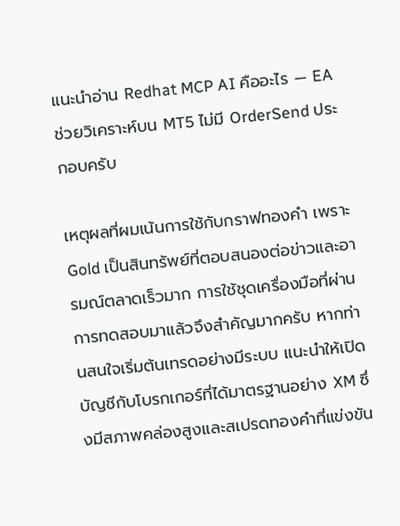แนะนำอ่าน Redhat MCP AI คืออะไร — EA ช่วยวิเคราะห์บน MT5 ไม่มี OrderSend ประกอบครับ

เหตุผลที่ผมเน้นการใช้กับกราฟทองคำ เพราะ Gold เป็นสินทรัพย์ที่ตอบสนองต่อข่าวและอารมณ์ตลาดเร็วมาก การใช้ชุดเครื่องมือที่ผ่านการทดสอบมาแล้วจึงสำคัญมากครับ หากท่านสนใจเริ่มต้นเทรดอย่างมีระบบ แนะนำให้เปิดบัญชีกับโบรกเกอร์ที่ได้มาตรฐานอย่าง XM ซึ่งมีสภาพคล่องสูงและสเปรดทองคำที่แข่งขัน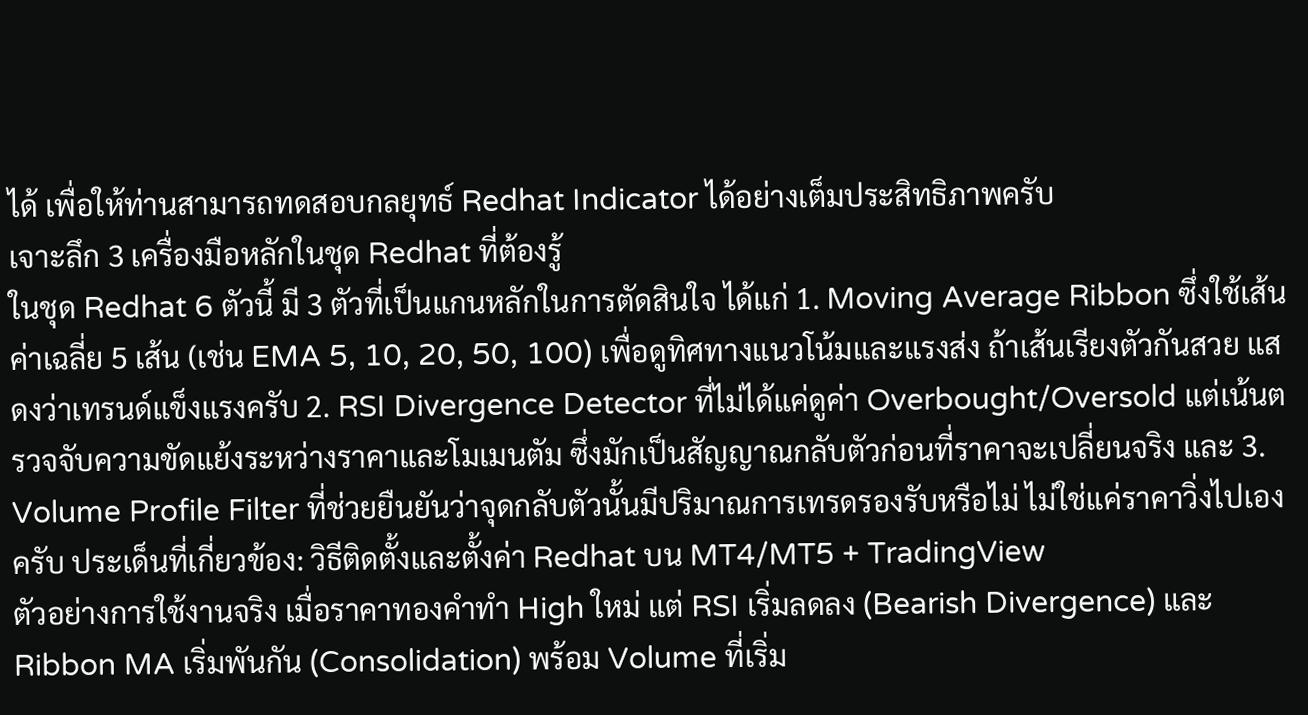ได้ เพื่อให้ท่านสามารถทดสอบกลยุทธ์ Redhat Indicator ได้อย่างเต็มประสิทธิภาพครับ
เจาะลึก 3 เครื่องมือหลักในชุด Redhat ที่ต้องรู้
ในชุด Redhat 6 ตัวนี้ มี 3 ตัวที่เป็นแกนหลักในการตัดสินใจ ได้แก่ 1. Moving Average Ribbon ซึ่งใช้เส้นค่าเฉลี่ย 5 เส้น (เช่น EMA 5, 10, 20, 50, 100) เพื่อดูทิศทางแนวโน้มและแรงส่ง ถ้าเส้นเรียงตัวกันสวย แสดงว่าเทรนด์แข็งแรงครับ 2. RSI Divergence Detector ที่ไม่ได้แค่ดูค่า Overbought/Oversold แต่เน้นตรวจจับความขัดแย้งระหว่างราคาและโมเมนตัม ซึ่งมักเป็นสัญญาณกลับตัวก่อนที่ราคาจะเปลี่ยนจริง และ 3. Volume Profile Filter ที่ช่วยยืนยันว่าจุดกลับตัวนั้นมีปริมาณการเทรดรองรับหรือไม่ ไม่ใช่แค่ราคาวิ่งไปเองครับ ประเด็นที่เกี่ยวข้อง: วิธีติดตั้งและตั้งค่า Redhat บน MT4/MT5 + TradingView
ตัวอย่างการใช้งานจริง เมื่อราคาทองคำทำ High ใหม่ แต่ RSI เริ่มลดลง (Bearish Divergence) และ Ribbon MA เริ่มพันกัน (Consolidation) พร้อม Volume ที่เริ่ม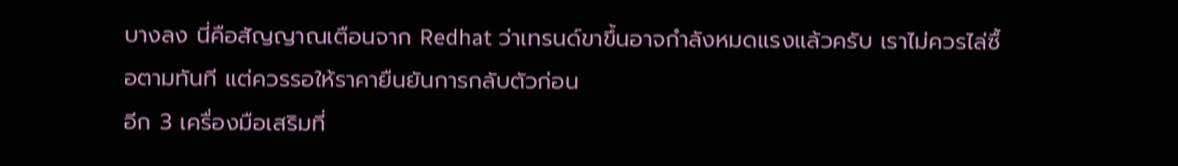บางลง นี่คือสัญญาณเตือนจาก Redhat ว่าเทรนด์ขาขึ้นอาจกำลังหมดแรงแล้วครับ เราไม่ควรไล่ซื้อตามทันที แต่ควรรอให้ราคายืนยันการกลับตัวก่อน
อีก 3 เครื่องมือเสริมที่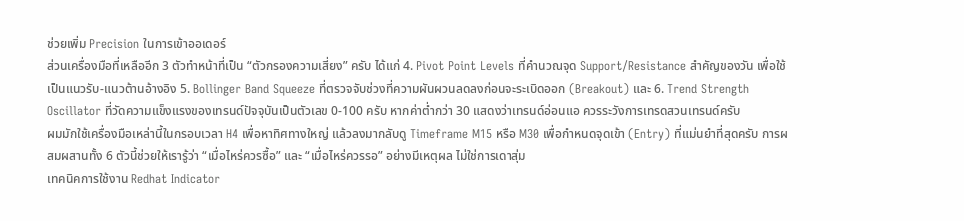ช่วยเพิ่ม Precision ในการเข้าออเดอร์
ส่วนเครื่องมือที่เหลืออีก 3 ตัวทำหน้าที่เป็น “ตัวกรองความเสี่ยง” ครับ ได้แก่ 4. Pivot Point Levels ที่คำนวณจุด Support/Resistance สำคัญของวัน เพื่อใช้เป็นแนวรับ-แนวต้านอ้างอิง 5. Bollinger Band Squeeze ที่ตรวจจับช่วงที่ความผันผวนลดลงก่อนจะระเบิดออก (Breakout) และ 6. Trend Strength Oscillator ที่วัดความแข็งแรงของเทรนด์ปัจจุบันเป็นตัวเลข 0-100 ครับ หากค่าต่ำกว่า 30 แสดงว่าเทรนด์อ่อนแอ ควรระวังการเทรดสวนเทรนด์ครับ
ผมมักใช้เครื่องมือเหล่านี้ในกรอบเวลา H4 เพื่อหาทิศทางใหญ่ แล้วลงมากลับดู Timeframe M15 หรือ M30 เพื่อกำหนดจุดเข้า (Entry) ที่แม่นยำที่สุดครับ การผสมผสานทั้ง 6 ตัวนี้ช่วยให้เรารู้ว่า “เมื่อไหร่ควรซื้อ” และ “เมื่อไหร่ควรรอ” อย่างมีเหตุผล ไม่ใช่การเดาสุ่ม
เทคนิคการใช้งาน Redhat Indicator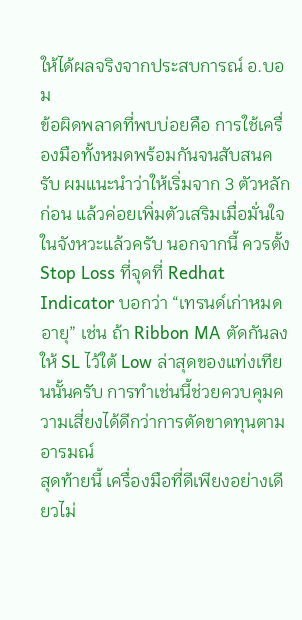ให้ได้ผลจริงจากประสบการณ์ อ.บอม
ข้อผิดพลาดที่พบบ่อยคือ การใช้เครื่องมือทั้งหมดพร้อมกันจนสับสนครับ ผมแนะนำว่าให้เริ่มจาก 3 ตัวหลักก่อน แล้วค่อยเพิ่มตัวเสริมเมื่อมั่นใจในจังหวะแล้วครับ นอกจากนี้ ควรตั้ง Stop Loss ที่จุดที่ Redhat Indicator บอกว่า “เทรนด์เก่าหมดอายุ” เช่น ถ้า Ribbon MA ตัดกันลง ให้ SL ไว้ใต้ Low ล่าสุดของแท่งเทียนนั้นครับ การทำเช่นนี้ช่วยควบคุมความเสี่ยงได้ดีกว่าการตัดขาดทุนตามอารมณ์
สุดท้ายนี้ เครื่องมือที่ดีเพียงอย่างเดียวไม่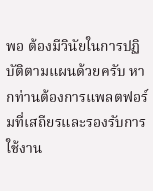พอ ต้องมีวินัยในการปฏิบัติตามแผนด้วยครับ หากท่านต้องการแพลตฟอร์มที่เสถียรและรองรับการใช้งาน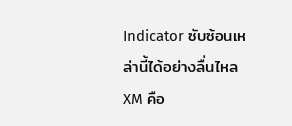Indicator ซับซ้อนเหล่านี้ได้อย่างลื่นไหล XM คือ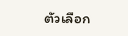ตัวเลือก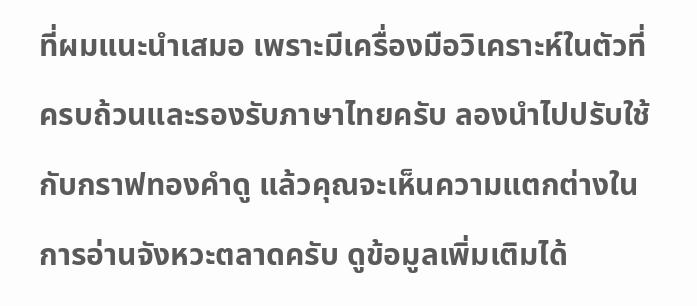ที่ผมแนะนำเสมอ เพราะมีเครื่องมือวิเคราะห์ในตัวที่ครบถ้วนและรองรับภาษาไทยครับ ลองนำไปปรับใช้กับกราฟทองคำดู แล้วคุณจะเห็นความแตกต่างในการอ่านจังหวะตลาดครับ ดูข้อมูลเพิ่มเติมได้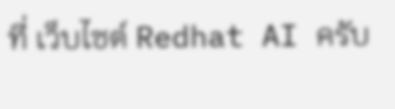ที่ เว็บไซต์ Redhat AI ครับ